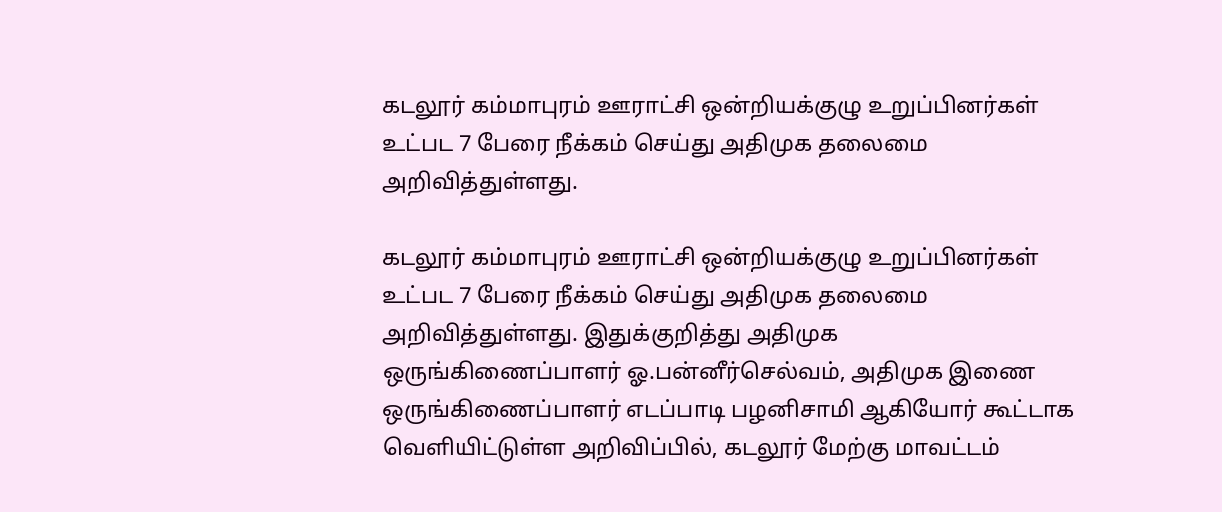கடலூர் கம்மாபுரம் ஊராட்சி ஒன்றியக்குழு உறுப்பினர்கள் உட்பட 7 பேரை நீக்கம் செய்து அதிமுக தலைமை அறிவித்துள்ளது.

கடலூர் கம்மாபுரம் ஊராட்சி ஒன்றியக்குழு உறுப்பினர்கள் உட்பட 7 பேரை நீக்கம் செய்து அதிமுக தலைமை அறிவித்துள்ளது. இதுக்குறித்து அதிமுக ஒருங்கிணைப்பாளர் ஓ.பன்னீர்செல்வம், அதிமுக இணை ஒருங்கிணைப்பாளர் எடப்பாடி பழனிசாமி ஆகியோர் கூட்டாக வெளியிட்டுள்ள அறிவிப்பில், கடலூர் மேற்கு மாவட்டம்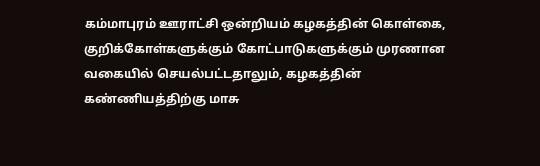கம்மாபுரம் ஊராட்சி ஒன்றியம் கழகத்தின் கொள்கை, குறிக்கோள்களுக்கும் கோட்பாடுகளுக்கும் முரணான வகையில் செயல்பட்டதாலும், கழகத்தின் கண்ணியத்திற்கு மாசு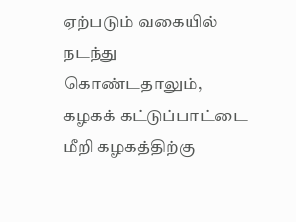ஏற்படும் வகையில் நடந்து கொண்டதாலும், கழகக் கட்டுப்பாட்டை மீறி கழகத்திற்கு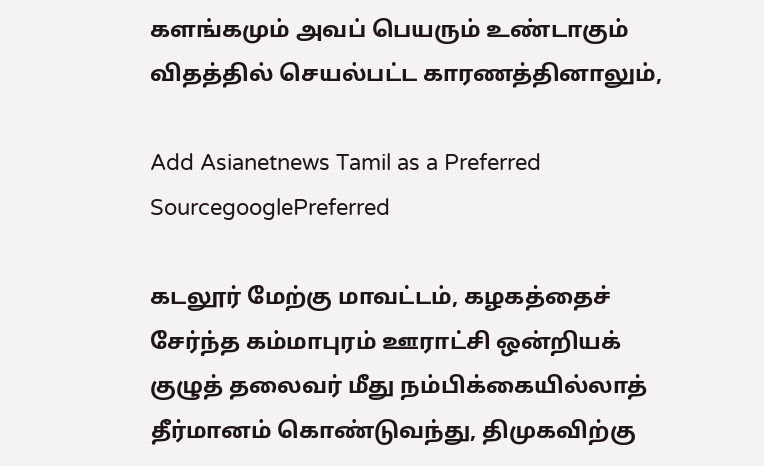களங்கமும் அவப் பெயரும் உண்டாகும் விதத்தில் செயல்பட்ட காரணத்தினாலும்,

Add Asianetnews Tamil as a Preferred SourcegooglePreferred

கடலூர் மேற்கு மாவட்டம், கழகத்தைச் சேர்ந்த கம்மாபுரம் ஊராட்சி ஒன்றியக் குழுத் தலைவர் மீது நம்பிக்கையில்லாத் தீர்மானம் கொண்டுவந்து, திமுகவிற்கு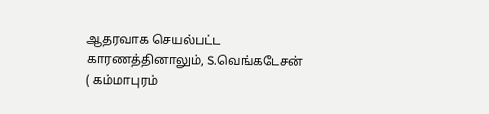ஆதரவாக செயல்பட்ட காரணத்தினாலும், S.வெங்கடேசன் ( கம்மாபுரம்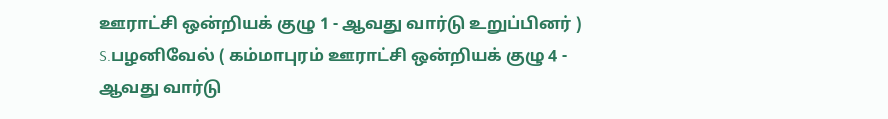ஊராட்சி ஒன்றியக் குழு 1 - ஆவது வார்டு உறுப்பினர் ) S.பழனிவேல் ( கம்மாபுரம் ஊராட்சி ஒன்றியக் குழு 4 - ஆவது வார்டு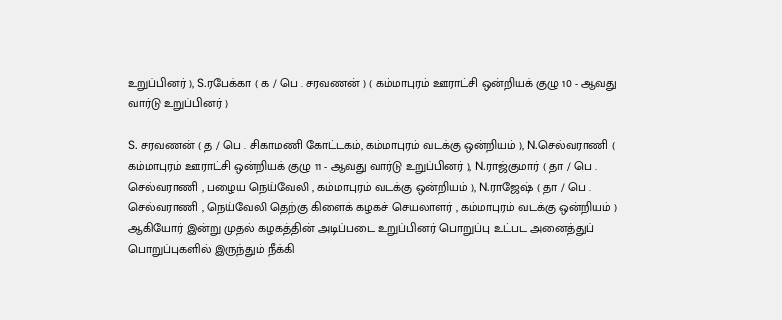உறுப்பினர் ), S.ரபேக்கா ( க / பெ . சரவணன் ) ( கம்மாபுரம் ஊராட்சி ஒன்றியக் குழு 10 - ஆவது வார்டு உறுப்பினர் )

S. சரவணன் ( த / பெ . சிகாமணி கோட்டகம், கம்மாபுரம் வடக்கு ஒன்றியம் ), N.செல்வராணி ( கம்மாபுரம் ஊராட்சி ஒன்றியக் குழு 11 - ஆவது வார்டு உறுப்பினர் ), N.ராஜ்குமார் ( தா / பெ . செல்வராணி , பழைய நெய்வேலி , கம்மாபுரம் வடக்கு ஒன்றியம் ), N.ராஜேஷ் ( தா / பெ . செல்வராணி , நெய்வேலி தெற்கு கிளைக் கழகச் செயலாளர் , கம்மாபுரம் வடக்கு ஒன்றியம் ) ஆகியோர் இன்று முதல் கழகத்தின் அடிப்படை உறுப்பினர் பொறுப்பு உட்பட அனைத்துப் பொறுப்புகளில் இருந்தும் நீக்கி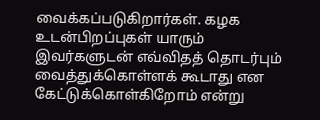வைக்கப்படுகிறார்கள். கழக உடன்பிறப்புகள் யாரும் இவர்களுடன் எவ்விதத் தொடர்பும் வைத்துக்கொள்ளக் கூடாது என கேட்டுக்கொள்கிறோம் என்று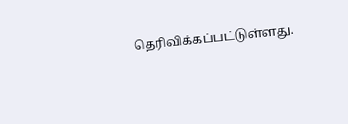தெரிவிக்கப்பட்டுள்ளது.